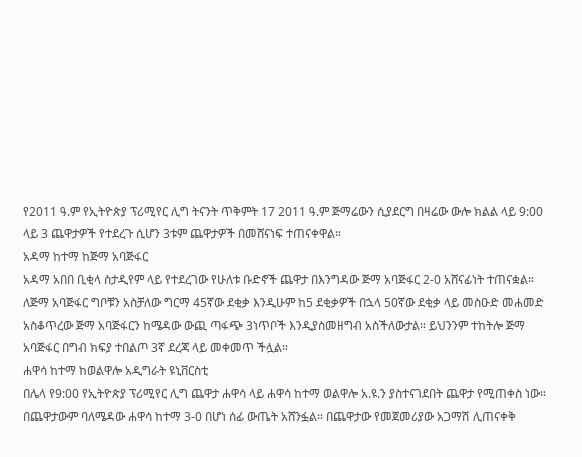የ2011 ዓ.ም የኢትዮጵያ ፕሪሚየር ሊግ ትናንት ጥቅምት 17 2011 ዓ.ም ጅማሬውን ሲያደርግ በዛሬው ውሎ ክልል ላይ 9:00 ላይ 3 ጨዋታዎች የተደረጉ ሲሆን 3ቱም ጨዋታዎች በመሸናነፍ ተጠናቀዋል።
አዳማ ከተማ ከጅማ አባጅፋር
አዳማ አበበ ቢቂላ ስታዲየም ላይ የተደረገው የሁለቱ ቡድኖች ጨዋታ በእንግዳው ጅማ አባጅፋር 2-0 አሸናፊነት ተጠናቋል። ለጅማ አባጅፋር ግቦቹን አስቻለው ግርማ 45ኛው ደቂቃ እንዲሁም ከ5 ደቂቃዎች በኋላ 50ኛው ደቂቃ ላይ መስዑድ መሐመድ አስቆጥረው ጅማ አባጅፋርን ከሜዳው ውጪ ጣፋጭ 3ነጥቦች እንዲያስመዘግብ አስችለውታል። ይህንንም ተከትሎ ጅማ አባጅፋር በግብ ክፍያ ተበልጦ 3ኛ ደረጃ ላይ መቀመጥ ችሏል።
ሐዋሳ ከተማ ከወልዋሎ አዲግራት ዩኒቨርስቲ
በሌላ የ9:00 የኢትዮጵያ ፕሪሚየር ሊግ ጨዋታ ሐዋሳ ላይ ሐዋሳ ከተማ ወልዋሎ አ.ዩ.ን ያስተናገደበት ጨዋታ የሚጠቀስ ነው። በጨዋታውም ባለሜዳው ሐዋሳ ከተማ 3-0 በሆነ ሰፊ ውጤት አሸንፏል። በጨዋታው የመጀመሪያው አጋማሽ ሊጠናቀቅ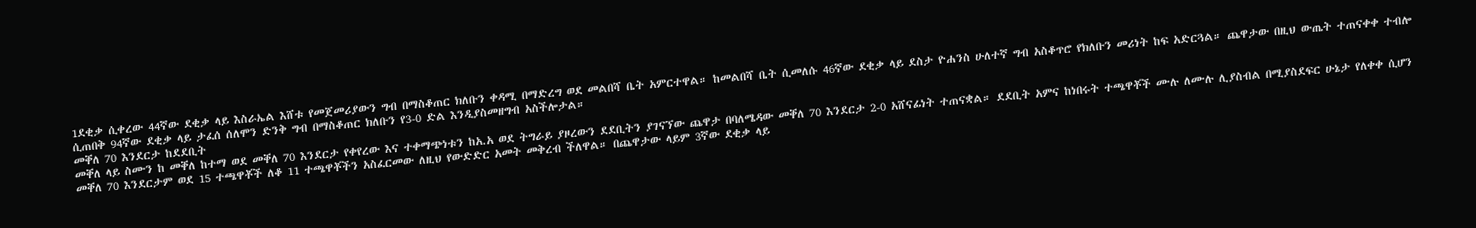1ደቂቃ ሲቀረው 44ኛው ደቂቃ ላይ እስራኤል እሸቱ የመጀመሪያውን ግብ በማስቆጠር ክለቡን ቀዳሚ በማድረግ ወደ መልበሻ ቤት አምርተዋል። ከመልበሻ ቤት ሲመለሱ 46ኛው ደቂቃ ላይ ደስታ ዮሐንስ ሁለተኛ ግብ አስቆጥሮ የክለቡን መሪነት ከፍ አድርጓል። ጨዋታው በዚህ ውጤት ተጠናቀቀ ተብሎ ሲጠበቅ 94ኛው ደቂቃ ላይ ታፈሰ ሰለሞን ድንቅ ግብ በማስቆጠር ክለቡን የ3-0 ድል እንዲያስመዘግብ አስችሎታል።
መቐለ 70 እንደርታ ከደደቢት
መቐለ ላይ ስሙን ከ መቐለ ከተማ ወደ መቐለ 70 እንደርታ የቀየረው እና ተቀማጭነቱን ከአ.አ ወደ ትግራይ ያዞረውን ደደቢትን ያገናኘው ጨዋታ በባለሜዳው መቐለ 70 እንደርታ 2-0 አሸናፊነት ተጠናቋል። ደደቢት አምና ከነበሩት ተጫዋቾች ሙሉ ለሙሉ ሊያስብል በሚያስደፍር ሁኔታ የለቀቀ ሲሆን መቐለ 70 እንደርታም ወደ 15 ተጫዋቾች ለቆ 11 ተጫዋቾችን አስፈርመው ለዚህ የውድድር አመት መቅረብ ችለዋል። በጨዋታው ላይም 3ኛው ደቂቃ ላይ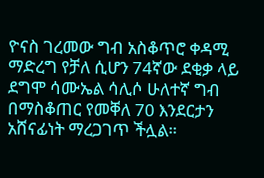ዮናስ ገረመው ግብ አስቆጥሮ ቀዳሚ ማድረግ የቻለ ሲሆን 74ኛው ደቂቃ ላይ ደግሞ ሳሙኤል ሳሊሶ ሁለተኛ ግብ በማስቆጠር የመቐለ 70 እንደርታን አሸናፊነት ማረጋገጥ ችሏል።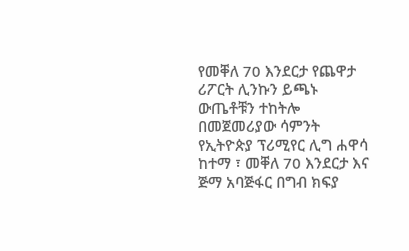የመቐለ 70 እንደርታ የጨዋታ ሪፖርት ሊንኩን ይጫኑ
ውጤቶቹን ተከትሎ በመጀመሪያው ሳምንት የኢትዮጵያ ፕሪሚየር ሊግ ሐዋሳ ከተማ ፣ መቐለ 70 እንደርታ እና ጅማ አባጅፋር በግብ ክፍያ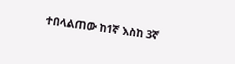ተበላልጠው ከ1ኛ እስከ 3ኛ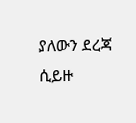ያለውን ደረጃ ሲይዙ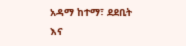አዳማ ከተማ፣ ደደቢት እና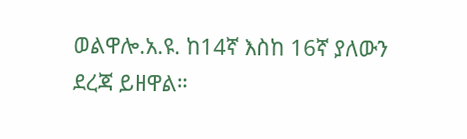ወልዋሎ.አ.ዩ. ከ14ኛ እስከ 16ኛ ያለውን ደረጃ ይዘዋል።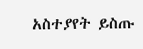አስተያየት ይስጡ